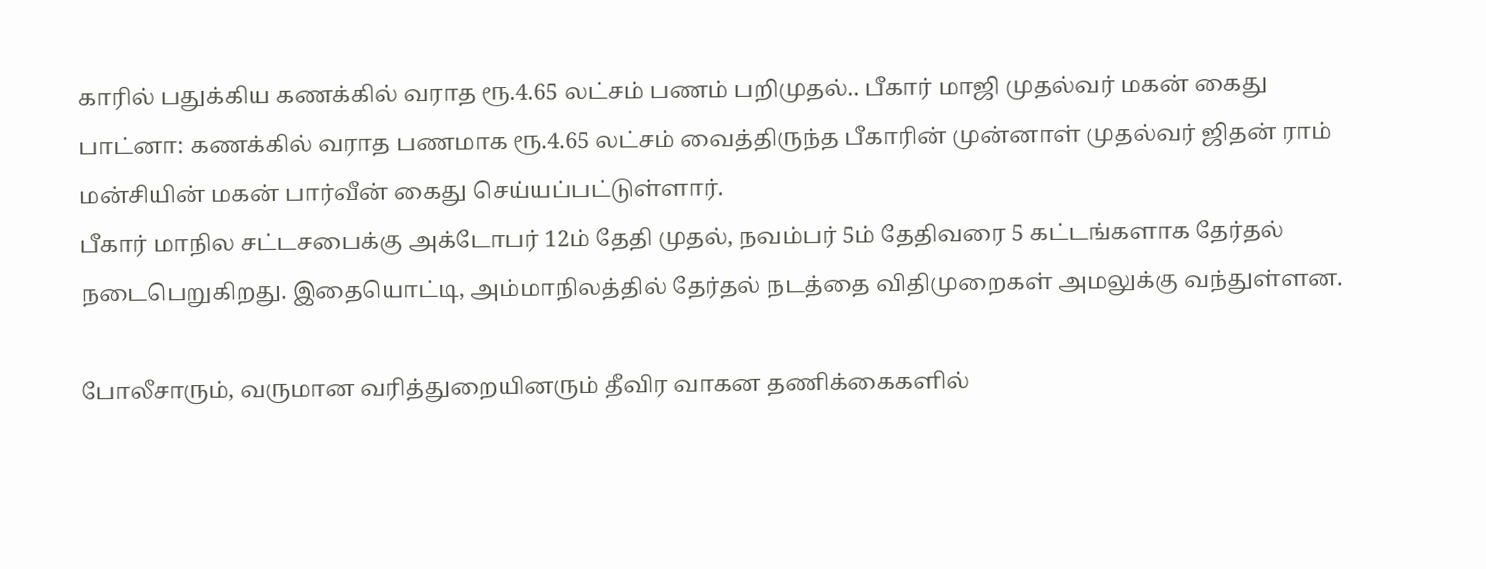காரில் பதுக்கிய கணக்கில் வராத ரூ.4.65 லட்சம் பணம் பறிமுதல்.. பீகார் மாஜி முதல்வர் மகன் கைது
பாட்னா: கணக்கில் வராத பணமாக ரூ.4.65 லட்சம் வைத்திருந்த பீகாரின் முன்னாள் முதல்வர் ஜிதன் ராம் மன்சியின் மகன் பார்வீன் கைது செய்யப்பட்டுள்ளார்.
பீகார் மாநில சட்டசபைக்கு அக்டோபர் 12ம் தேதி முதல், நவம்பர் 5ம் தேதிவரை 5 கட்டங்களாக தேர்தல் நடைபெறுகிறது. இதையொட்டி, அம்மாநிலத்தில் தேர்தல் நடத்தை விதிமுறைகள் அமலுக்கு வந்துள்ளன.

போலீசாரும், வருமான வரித்துறையினரும் தீவிர வாகன தணிக்கைகளில்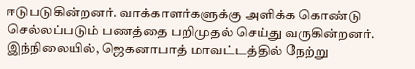ஈடுபடுகின்றனர். வாக்காளர்களுக்கு அளிக்க கொண்டு செல்லப்படும் பணத்தை பறிமுதல் செய்து வருகின்றனர்.
இந்நிலையில், ஜெகனாபாத் மாவட்டத்தில் நேற்று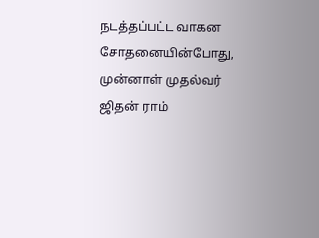நடத்தப்பட்ட வாகன சோதனையின்போது, முன்னாள் முதல்வர் ஜிதன் ராம்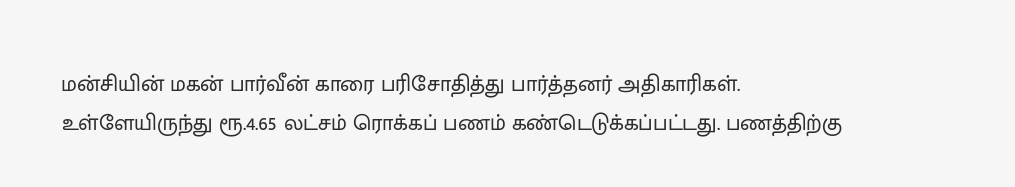மன்சியின் மகன் பார்வீன் காரை பரிசோதித்து பார்த்தனர் அதிகாரிகள். உள்ளேயிருந்து ரூ.4.65 லட்சம் ரொக்கப் பணம் கண்டெடுக்கப்பட்டது. பணத்திற்கு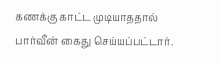கணக்கு காட்ட முடியாததால் பார்வீன் கைது செய்யப்பட்டார்.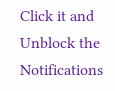Click it and Unblock the Notifications